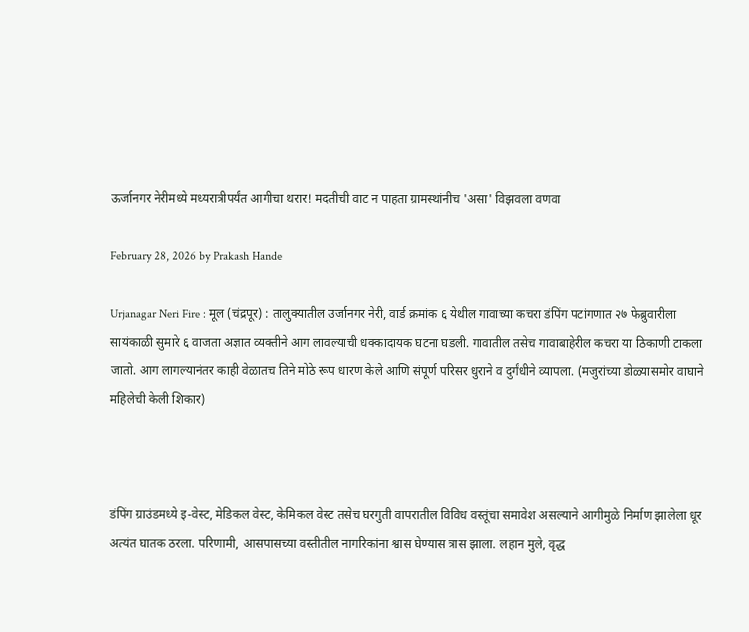ऊर्जानगर नेरीमध्ये मध्यरात्रीपर्यंत आगीचा थरार! मदतीची वाट न पाहता ग्रामस्थांनीच 'असा' विझवला वणवा

February 28, 2026 by Prakash Hande

Urjanagar Neri Fire : मूल (चंद्रपूर) : तालुक्यातील उर्जानगर नेरी, वार्ड क्रमांक ६ येथील गावाच्या कचरा डंपिंग पटांगणात २७ फेब्रुवारीला सायंकाळी सुमारे ६ वाजता अज्ञात व्यक्तीने आग लावल्याची धक्कादायक घटना घडली. गावातील तसेच गावाबाहेरील कचरा या ठिकाणी टाकला जातो. आग लागल्यानंतर काही वेळातच तिने मोठे रूप धारण केले आणि संपूर्ण परिसर धुराने व दुर्गंधीने व्यापला. (मजुरांच्या डोळ्यासमोर वाघाने महिलेची केली शिकार)



डंपिंग ग्राउंडमध्ये इ-वेस्ट, मेडिकल वेस्ट, केमिकल वेस्ट तसेच घरगुती वापरातील विविध वस्तूंचा समावेश असल्याने आगीमुळे निर्माण झालेला धूर अत्यंत घातक ठरला. परिणामी, आसपासच्या वस्तीतील नागरिकांना श्वास घेण्यास त्रास झाला. लहान मुले, वृद्ध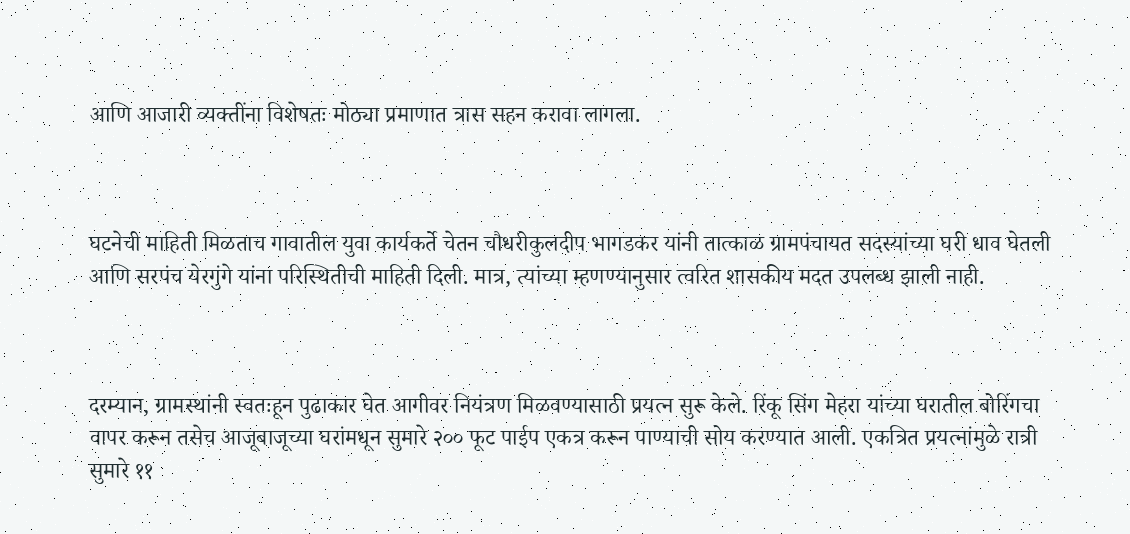आणि आजारी व्यक्तींना विशेषतः मोठ्या प्रमाणात त्रास सहन करावा लागला.



घटनेची माहिती मिळताच गावातील युवा कार्यकर्ते चेतन चौधरीकुलदीप भागडकर यांनी तात्काळ ग्रामपंचायत सदस्यांच्या घरी धाव घेतली आणि सरपंच येरगुंगे यांना परिस्थितीची माहिती दिली. मात्र, त्यांच्या म्हणण्यानुसार त्वरित शासकीय मदत उपलब्ध झाली नाही.



दरम्यान, ग्रामस्थांनी स्वतःहून पुढाकार घेत आगीवर नियंत्रण मिळवण्यासाठी प्रयत्न सुरू केले. रिंकू सिंग मेहरा यांच्या घरातील बोरिंगचा वापर करून तसेच आजूबाजूच्या घरांमधून सुमारे २०० फूट पाईप एकत्र करून पाण्याची सोय करण्यात आली. एकत्रित प्रयत्नांमुळे रात्री सुमारे ११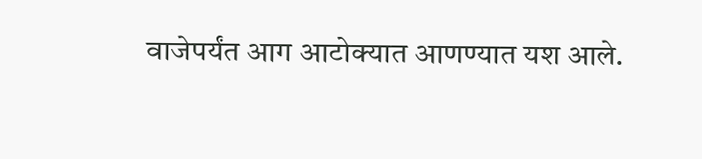वाजेपर्यंत आग आटोक्यात आणण्यात यश आले.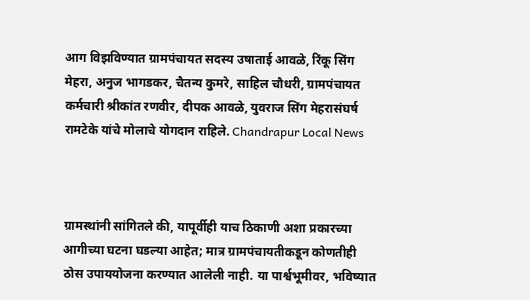आग विझविण्यात ग्रामपंचायत सदस्य उषाताई आवळे, रिंकू सिंग मेहरा, अनुज भागडकर, चैतन्य कुमरे, साहिल चौधरी, ग्रामपंचायत कर्मचारी श्रीकांत रणवीर, दीपक आवळे, युवराज सिंग मेहरासंघर्ष रामटेके यांचे मोलाचे योगदान राहिले. Chandrapur Local News



ग्रामस्थांनी सांगितले की, यापूर्वीही याच ठिकाणी अशा प्रकारच्या आगीच्या घटना घडल्या आहेत; मात्र ग्रामपंचायतीकडून कोणतीही ठोस उपाययोजना करण्यात आलेली नाही. या पार्श्वभूमीवर, भविष्यात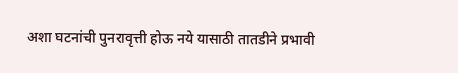अशा घटनांची पुनरावृत्ती होऊ नये यासाठी तातडीने प्रभावी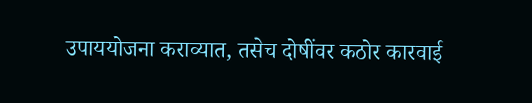उपाययोजना कराव्यात, तसेच दोषींवर कठोर कारवाई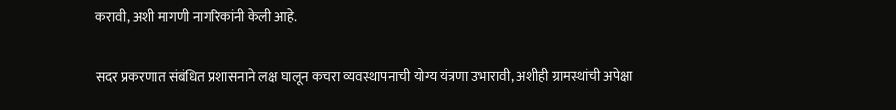करावी, अशी मागणी नागरिकांनी केली आहे.

सदर प्रकरणात संबंधित प्रशासनाने लक्ष घालून कचरा व्यवस्थापनाची योग्य यंत्रणा उभारावी, अशीही ग्रामस्थांची अपेक्षा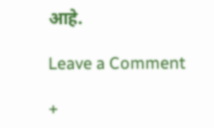आहे.

Leave a Comment

+